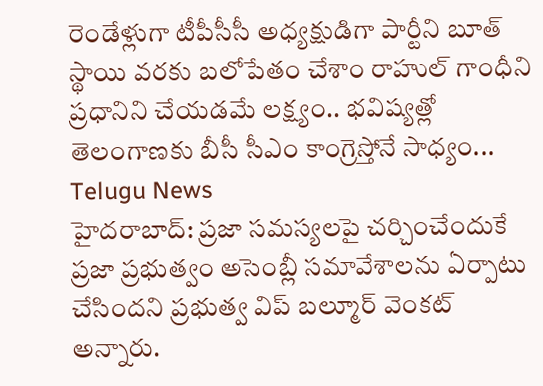రెండేళ్లుగా టీపీసీసీ అధ్యక్షుడిగా పార్టీని బూత్ స్థాయి వరకు బలోపేతం చేశాం రాహుల్ గాంధీని ప్రధానిని చేయడమే లక్ష్యం.. భవిష్యత్లో తెలంగాణకు బీసీ సీఎం కాంగ్రెస్తోనే సాధ్యం...
Telugu News
హైదరాబాద్: ప్రజా సమస్యలపై చర్చించేందుకే ప్రజా ప్రభుత్వం అసెంబ్లీ సమావేశాలను ఏర్పాటు చేసిందని ప్రభుత్వ విప్ బల్మూర్ వెంకట్ అన్నారు.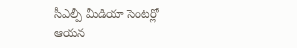సీఎల్పీ మీడియా సెంటర్లో ఆయన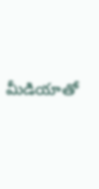మీడియాతో